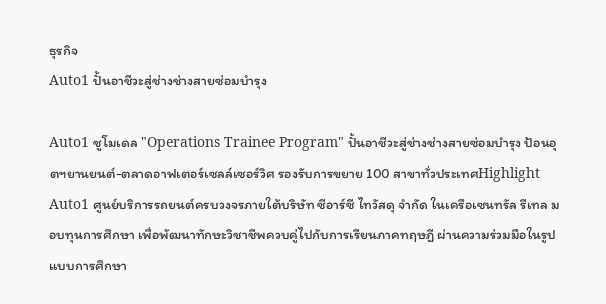ธุรกิจ
Auto1 ปั้นอาชีวะสู่ช่างช่างสายซ่อมบำรุง

Auto1 ชูโมเดล "Operations Trainee Program" ปั้นอาชีวะสู่ช่างช่างสายซ่อมบำรุง ป้อนอุตฯยานยนต์-ตลาดอาฟเตอร์เซลล์เซอร์วิศ รองรับการขยาย 100 สาขาทั่วประเทศHighlight
Auto1 ศูนย์บริการรถยนต์ครบวงจรภายใต้บริษัท ซีอาร์ซี ไทวัสดุ จำกัด ในเครือเซนทรัล รีเทล มอบทุนการศึกษา เพื่อพัฒนาทักษะวิชาชีพควบคู่ไปกับการเรียนภาคทฤษฎี ผ่านความร่วมมือในรูปแบบการศึกษา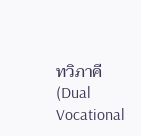ทวิภาคี (Dual Vocational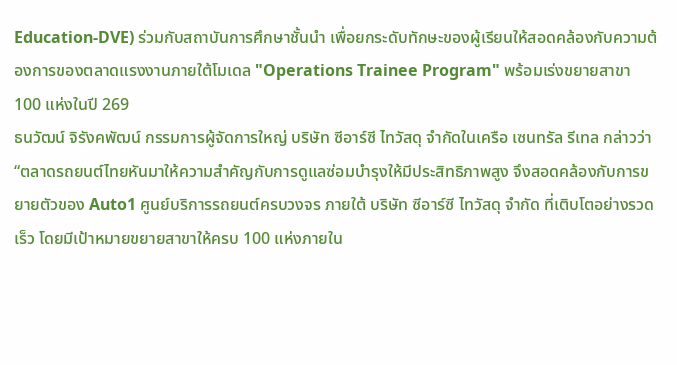Education-DVE) ร่วมกับสถาบันการศึกษาชั้นนำ เพื่อยกระดับทักษะของผู้เรียนให้สอดคล้องกับความต้องการของตลาดแรงงานภายใต้โมเดล "Operations Trainee Program" พร้อมเร่งขยายสาขา 100 แห่งในปี 269
ธนวัฒน์ จิรังคพัฒน์ กรรมการผู้จัดการใหญ่ บริษัท ซีอาร์ซี ไทวัสดุ จำกัดในเครือ เซนทรัล รีเทล กล่าวว่า “ตลาดรถยนต์ไทยหันมาให้ความสำคัญกับการดูแลซ่อมบำรุงให้มีประสิทธิภาพสูง จึงสอดคล้องกับการขยายตัวของ Auto1 ศูนย์บริการรถยนต์ครบวงจร ภายใต้ บริษัท ซีอาร์ซี ไทวัสดุ จำกัด ที่เติบโตอย่างรวดเร็ว โดยมีเป้าหมายขยายสาขาให้ครบ 100 แห่งภายใน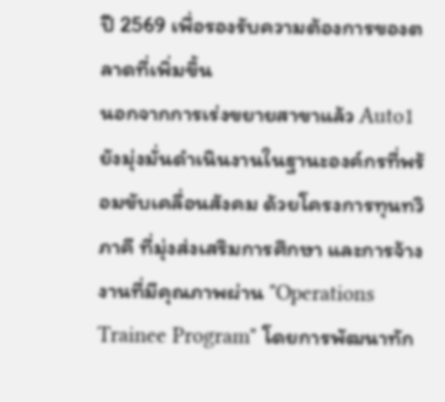ปี 2569 เพื่อรองรับความต้องการของตลาดที่เพิ่มขึ้น
นอกจากการเร่งขยายสาขาแล้ว Auto1 ยังมุ่งมั่นดำเนินงานในฐานะองค์กรที่พร้อมขับเคลื่อนสังคม ด้วยโครงการทุนทวิภาคี ที่มุ่งส่งเสริมการศึกษา และการจ้างงานที่มีคุณภาพผ่าน "Operations Trainee Program" โดยการพัฒนาทัก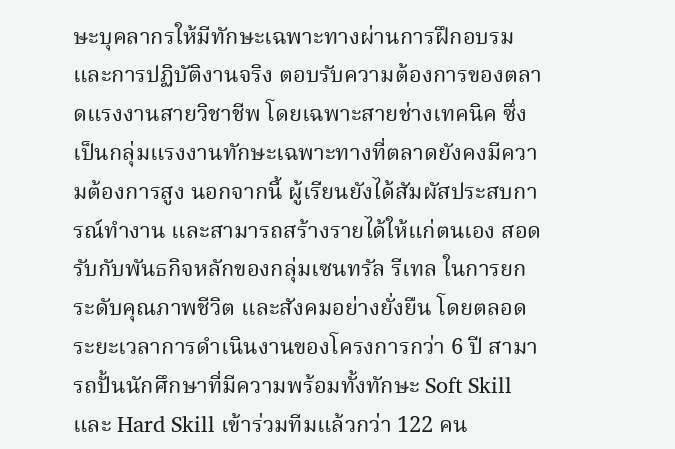ษะบุคลากรให้มีทักษะเฉพาะทางผ่านการฝึกอบรม และการปฏิบัติงานจริง ตอบรับความต้องการของตลาดแรงงานสายวิชาชีพ โดยเฉพาะสายช่างเทคนิค ซึ่งเป็นกลุ่มแรงงานทักษะเฉพาะทางที่ตลาดยังคงมีความต้องการสูง นอกจากนี้ ผู้เรียนยังได้สัมผัสประสบการณ์ทำงาน และสามารถสร้างรายได้ให้แก่ตนเอง สอดรับกับพันธกิจหลักของกลุ่มเซนทรัล รีเทล ในการยกระดับคุณภาพชีวิต และสังคมอย่างยั่งยืน โดยตลอดระยะเวลาการดำเนินงานของโครงการกว่า 6 ปี สามารถปั้นนักศึกษาที่มีความพร้อมทั้งทักษะ Soft Skill และ Hard Skill เข้าร่วมทีมแล้วกว่า 122 คน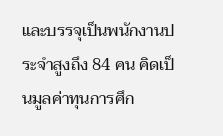และบรรจุเป็นพนักงานประจำสูงถึง 84 คน คิดเป็นมูลค่าทุนการศึก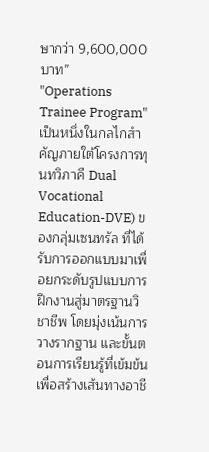ษากว่า 9,600,000 บาท”
"Operations Trainee Program" เป็นหนึ่งในกลไกสำคัญภายใต้โครงการทุนทวิภาคี Dual Vocational Education-DVE) ของกลุ่มเซนทรัล ที่ได้รับการออกแบบมาเพื่อยกระดับรูปแบบการฝึกงานสู่มาตรฐานวิชาชีพ โดยมุ่งเน้นการวางรากฐาน และขั้นตอนการเรียนรู้ที่เข้มข้น เพื่อสร้างเส้นทางอาชี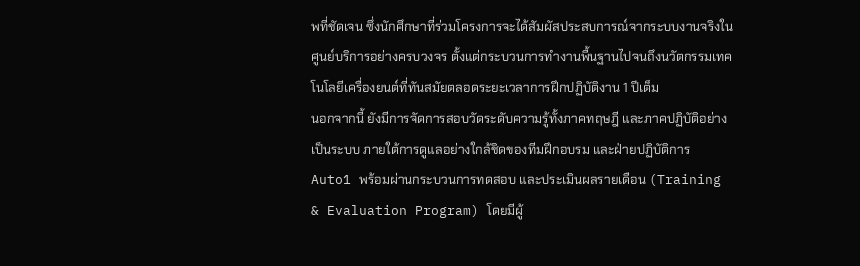พที่ชัดเจน ซึ่งนักศึกษาที่ร่วมโครงการจะได้สัมผัสประสบการณ์จากระบบงานจริงในศูนย์บริการอย่างครบวงจร ตั้งแต่กระบวนการทำงานพื้นฐานไปจนถึงนวัตกรรมเทคโนโลยีเครื่องยนต์ที่ทันสมัยตลอดระยะเวลาการฝึกปฏิบัติงาน 1 ปีเต็ม
นอกจากนี้ ยังมีการจัดการสอบวัดระดับความรู้ทั้งภาคทฤษฎี และภาคปฏิบัติอย่างเป็นระบบ ภายใต้การดูแลอย่างใกล้ชิดของทีมฝึกอบรม และฝ่ายปฏิบัติการ Auto1 พร้อมผ่านกระบวนการทดสอบ และประเมินผลรายเดือน (Training & Evaluation Program) โดยมีผู้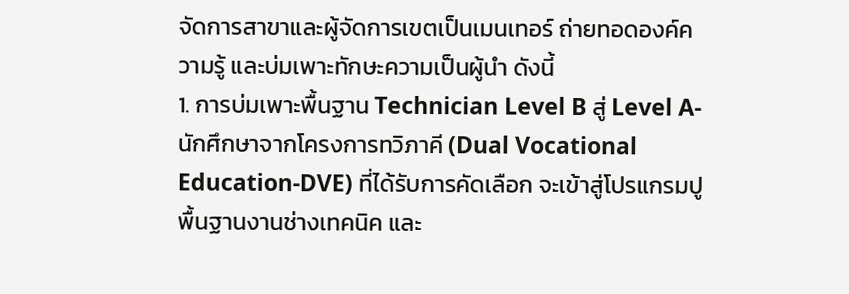จัดการสาขาและผู้จัดการเขตเป็นเมนเทอร์ ถ่ายทอดองค์ความรู้ และบ่มเพาะทักษะความเป็นผู้นำ ดังนี้
1. การบ่มเพาะพื้นฐาน Technician Level B สู่ Level A-นักศึกษาจากโครงการทวิภาคี (Dual Vocational Education-DVE) ที่ได้รับการคัดเลือก จะเข้าสู่โปรแกรมปูพื้นฐานงานช่างเทคนิค และ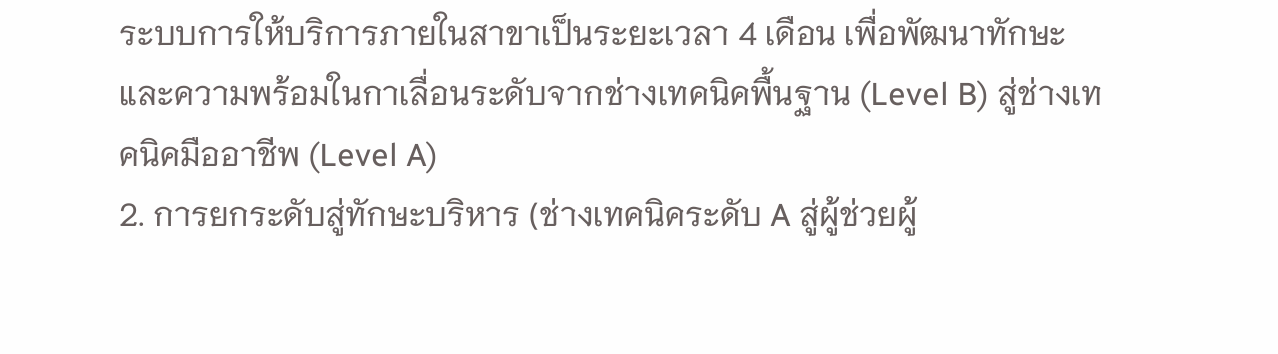ระบบการให้บริการภายในสาขาเป็นระยะเวลา 4 เดือน เพื่อพัฒนาทักษะ และความพร้อมในกาเลื่อนระดับจากช่างเทคนิคพื้นฐาน (Level B) สู่ช่างเทคนิคมืออาชีพ (Level A)
2. การยกระดับสู่ทักษะบริหาร (ช่างเทคนิคระดับ A สู่ผู้ช่วยผู้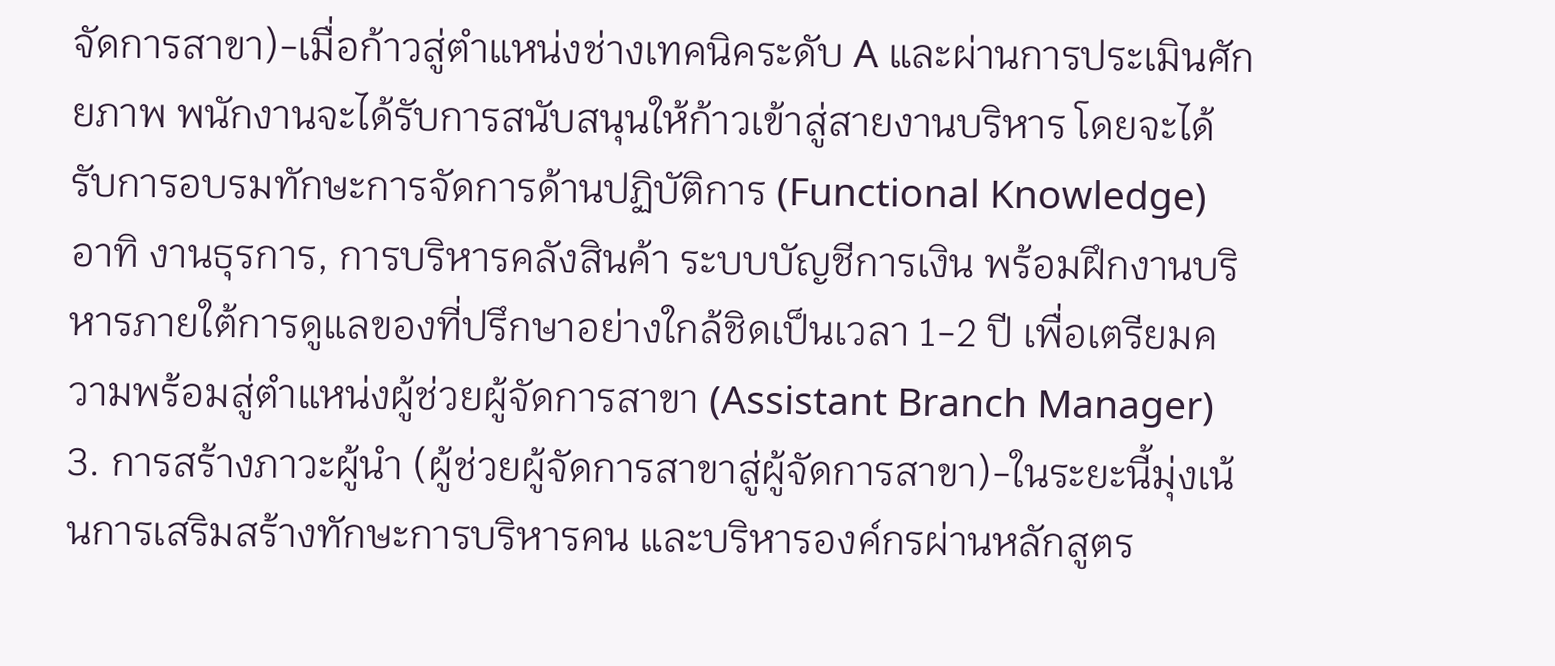จัดการสาขา)-เมื่อก้าวสู่ตำแหน่งช่างเทคนิคระดับ A และผ่านการประเมินศักยภาพ พนักงานจะได้รับการสนับสนุนให้ก้าวเข้าสู่สายงานบริหาร โดยจะได้รับการอบรมทักษะการจัดการด้านปฏิบัติการ (Functional Knowledge) อาทิ งานธุรการ, การบริหารคลังสินค้า ระบบบัญชีการเงิน พร้อมฝึกงานบริหารภายใต้การดูแลของที่ปรึกษาอย่างใกล้ชิดเป็นเวลา 1-2 ปี เพื่อเตรียมความพร้อมสู่ตำแหน่งผู้ช่วยผู้จัดการสาขา (Assistant Branch Manager)
3. การสร้างภาวะผู้นำ (ผู้ช่วยผู้จัดการสาขาสู่ผู้จัดการสาขา)-ในระยะนี้มุ่งเน้นการเสริมสร้างทักษะการบริหารคน และบริหารองค์กรผ่านหลักสูตร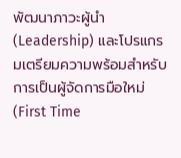พัฒนาภาวะผู้นำ (Leadership) และโปรแกรมเตรียมความพร้อมสำหรับการเป็นผู้จัดการมือใหม่ (First Time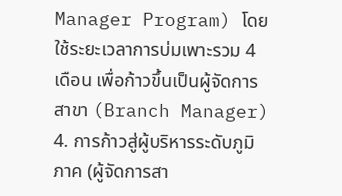Manager Program) โดยใช้ระยะเวลาการบ่มเพาะรวม 4 เดือน เพื่อก้าวขึ้นเป็นผู้จัดการสาขา (Branch Manager)
4. การก้าวสู่ผู้บริหารระดับภูมิภาค (ผู้จัดการสา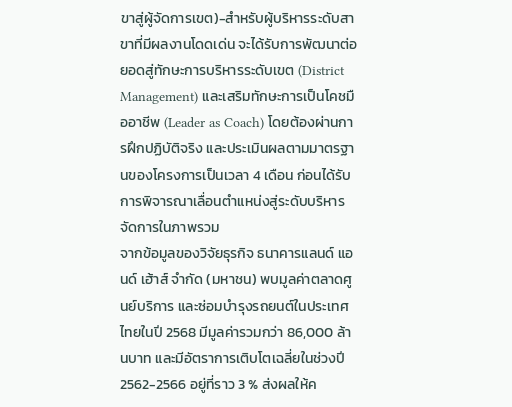ขาสู่ผู้จัดการเขต)-สำหรับผู้บริหารระดับสาขาที่มีผลงานโดดเด่น จะได้รับการพัฒนาต่อยอดสู่ทักษะการบริหารระดับเขต (District Management) และเสริมทักษะการเป็นโคชมืออาชีพ (Leader as Coach) โดยต้องผ่านการฝึกปฏิบัติจริง และประเมินผลตามมาตรฐานของโครงการเป็นเวลา 4 เดือน ก่อนได้รับการพิจารณาเลื่อนตำแหน่งสู่ระดับบริหารจัดการในภาพรวม
จากข้อมูลของวิจัยธุรกิจ ธนาคารแลนด์ แอนด์ เฮ้าส์ จำกัด (มหาชน) พบมูลค่าตลาดศูนย์บริการ และซ่อมบำรุงรถยนต์ในประเทศไทยในปี 2568 มีมูลค่ารวมกว่า 86,000 ล้านบาท และมีอัตราการเติบโตเฉลี่ยในช่วงปี 2562-2566 อยู่ที่ราว 3 % ส่งผลให้ค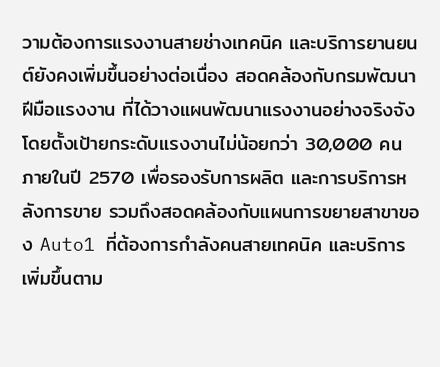วามต้องการแรงงานสายช่างเทคนิค และบริการยานยนต์ยังคงเพิ่มขึ้นอย่างต่อเนื่อง สอดคล้องกับกรมพัฒนาฝีมือแรงงาน ที่ได้วางแผนพัฒนาแรงงานอย่างจริงจัง โดยตั้งเป้ายกระดับแรงงานไม่น้อยกว่า 30,000 คนภายในปี 2570 เพื่อรองรับการผลิต และการบริการหลังการขาย รวมถึงสอดคล้องกับแผนการขยายสาขาของ Auto1 ที่ต้องการกำลังคนสายเทคนิค และบริการเพิ่มขึ้นตาม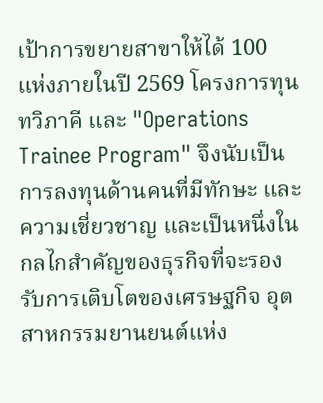เป้าการขยายสาขาให้ได้ 100 แห่งภายในปี 2569 โครงการทุนทวิภาคี และ "Operations Trainee Program" จึงนับเป็นการลงทุนด้านคนที่มีทักษะ และความเชี่ยวชาญ และเป็นหนึ่งในกลไกสำคัญของธุรกิจที่จะรองรับการเติบโตของเศรษฐกิจ อุตสาหกรรมยานยนต์แห่ง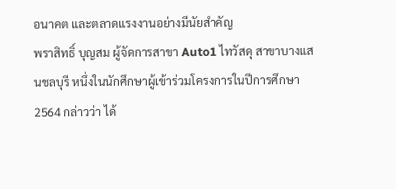อนาคต และตลาดแรงงานอย่างมีนัยสำคัญ
พราสิทธิ์ บุญสม ผู้จัดการสาขา Auto1 ไทวัสดุ สาขาบางแสนชลบุรี หนึ่งในนักศึกษาผู้เข้าร่วมโครงการในปีการศึกษา 2564 กล่าวว่า ได้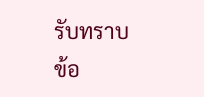รับทราบข้อ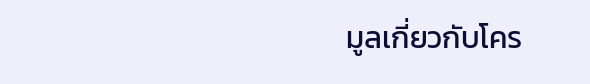มูลเกี่ยวกับโคร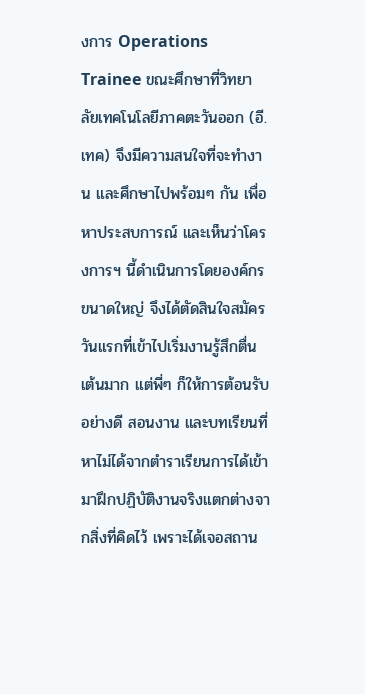งการ Operations Trainee ขณะศึกษาที่วิทยาลัยเทคโนโลยีภาคตะวันออก (อี.เทค) จึงมีความสนใจที่จะทำงาน และศึกษาไปพร้อมๆ กัน เพื่อหาประสบการณ์ และเห็นว่าโครงการฯ นี้ดำเนินการโดยองค์กรขนาดใหญ่ จึงได้ตัดสินใจสมัคร วันแรกที่เข้าไปเริ่มงานรู้สึกตื่นเต้นมาก แต่พี่ๆ ก็ให้การต้อนรับอย่างดี สอนงาน และบทเรียนที่หาไม่ได้จากตำราเรียนการได้เข้ามาฝึกปฏิบัติงานจริงแตกต่างจากสิ่งที่คิดไว้ เพราะได้เจอสถาน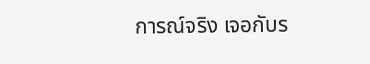การณ์จริง เจอกับร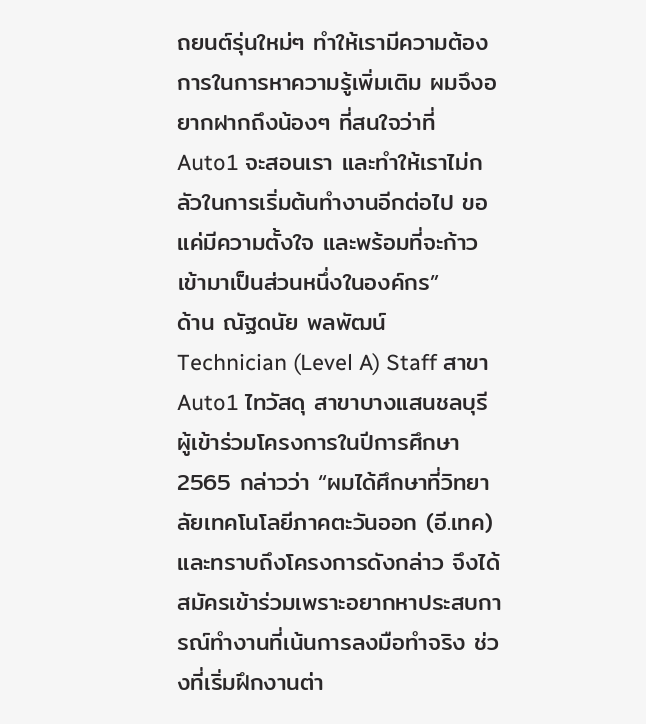ถยนต์รุ่นใหม่ๆ ทำให้เรามีความต้องการในการหาความรู้เพิ่มเติม ผมจึงอยากฝากถึงน้องๆ ที่สนใจว่าที่ Auto1 จะสอนเรา และทำให้เราไม่กลัวในการเริ่มต้นทำงานอีกต่อไป ขอแค่มีความตั้งใจ และพร้อมที่จะก้าวเข้ามาเป็นส่วนหนึ่งในองค์กร”
ด้าน ณัฐดนัย พลพัฒน์ Technician (Level A) Staff สาขา Auto1 ไทวัสดุ สาขาบางแสนชลบุรี ผู้เข้าร่วมโครงการในปีการศึกษา 2565 กล่าวว่า “ผมได้ศึกษาที่วิทยาลัยเทคโนโลยีภาคตะวันออก (อี.เทค) และทราบถึงโครงการดังกล่าว จึงได้สมัครเข้าร่วมเพราะอยากหาประสบการณ์ทำงานที่เน้นการลงมือทำจริง ช่วงที่เริ่มฝึกงานต่า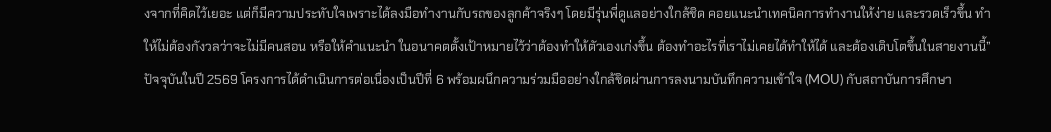งจากที่คิดไว้เยอะ แต่ก็มีความประทับใจเพราะได้ลงมือทำงานกับรถของลูกค้าจริงๆ โดยมีรุ่นพี่ดูแลอย่างใกล้ชิด คอยแนะนำเทคนิคการทำงานให้ง่าย และรวดเร็วขึ้น ทำให้ไม่ต้องกังวลว่าจะไม่มีคนสอน หรือให้คำแนะนำ ในอนาคตตั้งเป้าหมายไว้ว่าต้องทำให้ตัวเองเก่งขึ้น ต้องทำอะไรที่เราไม่เคยได้ทำให้ได้ และต้องเติบโตขึ้นในสายงานนี้”
ปัจจุบันในปี 2569 โครงการได้ดำเนินการต่อเนื่องเป็นปีที่ 6 พร้อมผนึกความร่วมมืออย่างใกล้ชิดผ่านการลงนามบันทึกความเข้าใจ (MOU) กับสถาบันการศึกษา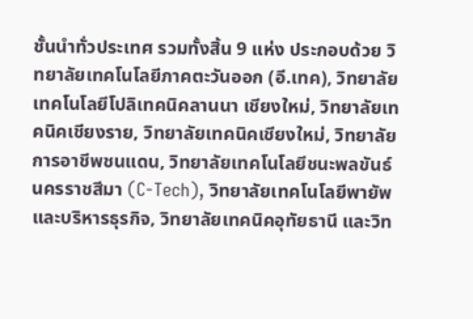ชั้นนำทั่วประเทศ รวมทั้งสิ้น 9 แห่ง ประกอบด้วย วิทยาลัยเทคโนโลยีภาคตะวันออก (อี.เทค), วิทยาลัยเทคโนโลยีโปลิเทคนิคลานนา เชียงใหม่, วิทยาลัยเทคนิคเชียงราย, วิทยาลัยเทคนิคเชียงใหม่, วิทยาลัยการอาชีพชนแดน, วิทยาลัยเทคโนโลยีชนะพลขันธ์ นครราชสีมา (C-Tech), วิทยาลัยเทคโนโลยีพายัพและบริหารธุรกิจ, วิทยาลัยเทคนิคอุทัยธานี และวิท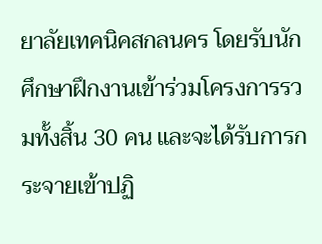ยาลัยเทคนิคสกลนคร โดยรับนักศึกษาฝึกงานเข้าร่วมโครงการรวมทั้งสิ้น 30 คน และจะได้รับการกระจายเข้าปฏิ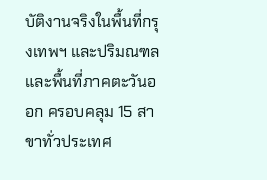บัติงานจริงในพื้นที่กรุงเทพฯ และปริมณฑล และพื้นที่ภาคตะวันออก ครอบคลุม 15 สาขาทั่วประเทศ